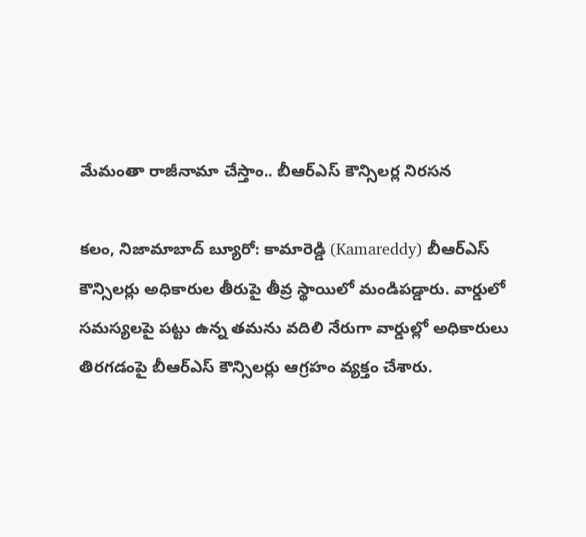మేమంతా రాజీనామా చేస్తాం.. బీఆర్ఎస్ కౌన్సిలర్ల నిరసన

కలం, నిజామాబాద్ బ్యూరో: కామారెడ్డి (Kamareddy) బీఆర్ఎస్ కౌన్సిలర్లు అధికారుల తీరుపై తీవ్ర స్థాయిలో మండిపడ్డారు. వార్డులో సమస్యలపై పట్టు ఉన్న తమను వదిలి నేరుగా వార్డుల్లో అధికారులు తిరగడంపై బీఆర్ఎస్ కౌన్సిలర్లు ఆగ్రహం వ్యక్తం చేశారు.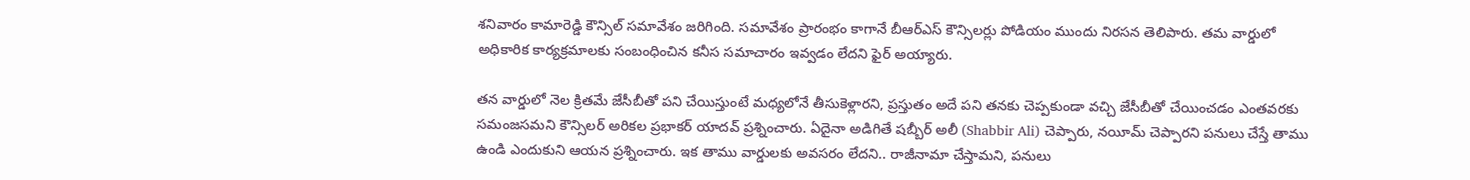శనివారం కామారెడ్డి కౌన్సిల్ సమావేశం జరిగింది. సమావేశం ప్రారంభం కాగానే బీఆర్ఎస్ కౌన్సిలర్లు పోడియం ముందు నిరసన తెలిపారు. తమ వార్డులో అధికారిక కార్యక్రమాలకు సంబంధించిన కనీస సమాచారం ఇవ్వడం లేదని ఫైర్ అయ్యారు.

తన వార్డులో నెల క్రితమే జేసీబీతో పని చేయిస్తుంటే మధ్యలోనే తీసుకెళ్లారని, ప్రస్తుతం అదే పని తనకు చెప్పకుండా వచ్చి జేసీబీతో చేయించడం ఎంతవరకు సమంజసమని కౌన్సిలర్ అరికల ప్రభాకర్ యాదవ్ ప్రశ్నించారు. ఏదైనా అడిగితే షబ్బీర్ అలీ (Shabbir Ali) చెప్పారు, నయీమ్ చెప్పారని పనులు చేస్తే తాము ఉండి ఎందుకుని ఆయన ప్రశ్నించారు. ఇక తాము వార్డులకు అవసరం లేదని.. రాజీనామా చేస్తామని, పనులు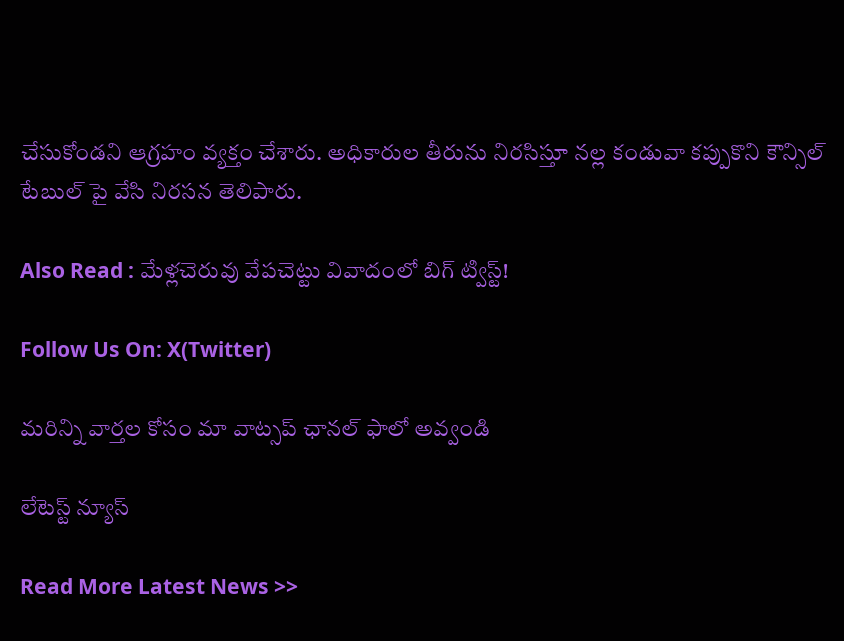చేసుకోండని ఆగ్రహం వ్యక్తం చేశారు. అధికారుల తీరును నిరసిస్తూ నల్ల కండువా కప్పుకొని కౌన్సిల్ టేబుల్ పై వేసి నిరసన తెలిపారు.

Also Read : మేళ్లచెరువు వేపచెట్టు వివాదంలో బిగ్ ట్విస్ట్!

Follow Us On: X(Twitter)

మ‌రిన్ని వార్త‌ల కోసం మా వాట్స‌ప్ ఛాన‌ల్ ఫాలో అవ్వండి

లేటెస్ట్ న్యూస్‌

Read More Latest News >>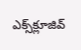ఎక్స్‌క్లూజివ్‌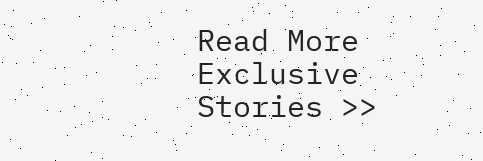Read More Exclusive Stories >>